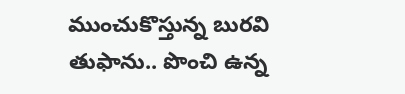ముంచుకొస్తున్న బురవి తుఫాను.. పొంచి ఉన్న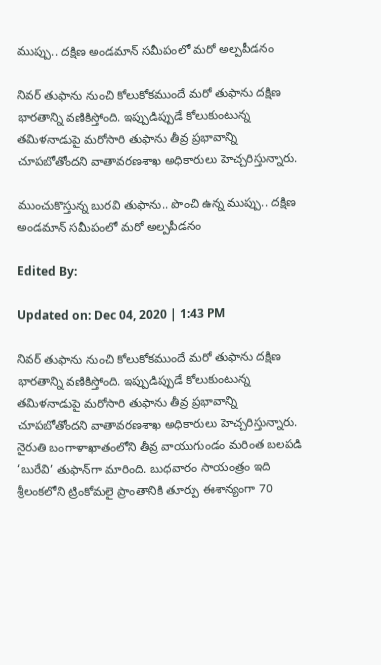ముప్పు.. దక్షిణ అండమాన్‌ సమీపంలో మరో అల్పపీడనం

నివర్ తుఫాను నుంచి కోలుకోకముందే మరో తుఫాను దక్షిణ భారతాన్ని వణికిస్తోంది. ఇప్పుడిప్పుడే కోలుకుంటున్న తమిళనాడుపై మరోసారి తుఫాను తీవ్ర ప్రభావాన్ని చూపబోతోందని వాతావరణశాఖ అధికారులు హెచ్చరిస్తున్నారు.

ముంచుకొస్తున్న బురవి తుఫాను.. పొంచి ఉన్న ముప్పు.. దక్షిణ అండమాన్‌ సమీపంలో మరో అల్పపీడనం

Edited By:

Updated on: Dec 04, 2020 | 1:43 PM

నివర్ తుఫాను నుంచి కోలుకోకముందే మరో తుఫాను దక్షిణ భారతాన్ని వణికిస్తోంది. ఇప్పుడిప్పుడే కోలుకుంటున్న తమిళనాడుపై మరోసారి తుఫాను తీవ్ర ప్రభావాన్ని చూపబోతోందని వాతావరణశాఖ అధికారులు హెచ్చరిస్తున్నారు. నైరుతి బంగాళాఖాతంలోని తీవ్ర వాయుగుండం మరింత బలపడి ‘బురేవి’ తుఫాన్‌గా మారింది. బుధవారం సాయంత్రం ఇది శ్రీలంకలోని ట్రింకోమలై ప్రాంతానికి తూర్పు ఈశాన్యంగా 70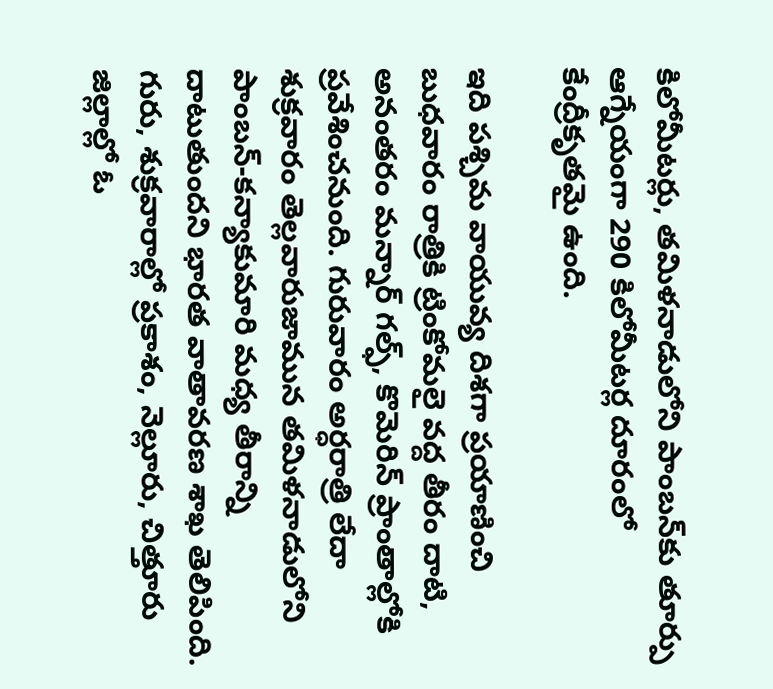కిలోమీటర్లు, తమిళనాడులోని పాంబన్‌కు తూర్పు ఆగ్నేయంగా 290 కిలోమీటర్ల దూరంలో కేంద్రీకృతమై ఉంది.

ఇది పశ్చిమ వాయువ్య దిశగా ప్రయాణించి బుధవారం రాత్రికి ట్రింకోమలై వద్ద తీరం దాటి, అనంతరం మన్నార్‌ గల్ఫ్‌, కొమెరిన్‌ ప్రాంతాల్లోకి ప్రవేశించనుంది. గురువారం అర్ధరాత్రి లేదా శుక్రవారం తెల్లవారుజామున తమిళనాడులోని పాంబన్‌-కన్యాకుమారి మధ్య తీరాన్ని దాటుతుందని భారత వాతావరణ శాఖ తెలిపింది. గురు, శుక్రవారాల్లో ప్రకాశం, నెల్లూరు, చిత్తూరు జిల్లాల్లో ఓ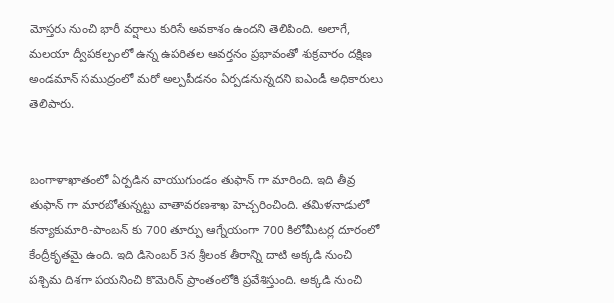మోస్తరు నుంచి భారీ వర్షాలు కురిసే అవకాశం ఉందని తెలిపింది. అలాగే, మలయా ద్వీపకల్పంలో ఉన్న ఉపరితల ఆవర్తనం ప్రభావంతో శుక్రవారం దక్షిణ అండమాన్‌ సముద్రంలో మరో అల్పపీడనం ఏర్పడనున్నదని ఐఎండీ అధికారులు తెలిపారు.


బంగాళాఖాతంలో ఏర్పడిన వాయుగుండం తుఫాన్ గా మారింది. ఇది తీవ్ర తుఫాన్ గా మారబోతున్నట్టు వాతావరణశాఖ హెచ్చరించింది. తమిళనాడులో కన్యాకుమారి-పాంబన్ కు 700 తూర్పు ఆగ్నేయంగా 700 కిలోమీటర్ల దూరంలో కేంద్రీకృతమై ఉంది. ఇది డిసెంబర్ 3న శ్రీలంక తీరాన్ని దాటి అక్కడి నుంచి పశ్చిమ దిశగా పయనించి కొమెరిన్ ప్రాంతంలోకి ప్రవేశిస్తుంది. అక్కడి నుంచి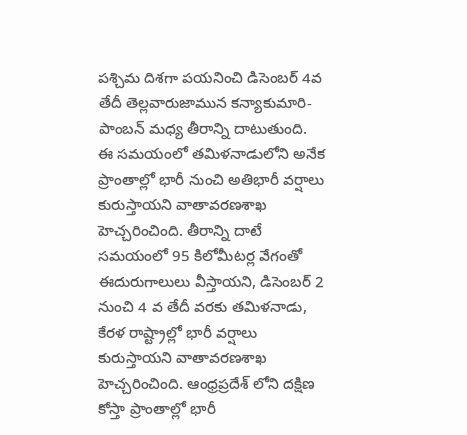పశ్చిమ దిశగా పయనించి డిసెంబర్ 4వ తేదీ తెల్లవారుజామున కన్యాకుమారి-పాంబన్ మధ్య తీరాన్ని దాటుతుంది. ఈ సమయంలో తమిళనాడులోని అనేక ప్రాంతాల్లో భారీ నుంచి అతిభారీ వర్షాలు కురుస్తాయని వాతావరణశాఖ హెచ్చరించింది. తీరాన్ని దాటే సమయంలో 95 కిలోమీటర్ల వేగంతో ఈదురుగాలులు వీస్తాయని, డిసెంబర్ 2 నుంచి 4 వ తేదీ వరకు తమిళనాడు, కేరళ రాష్ట్రాల్లో భారీ వర్షాలు కురుస్తాయని వాతావరణశాఖ హెచ్చరించింది. ఆంధ్రప్రదేశ్ లోని దక్షిణ కోస్తా ప్రాంతాల్లో భారీ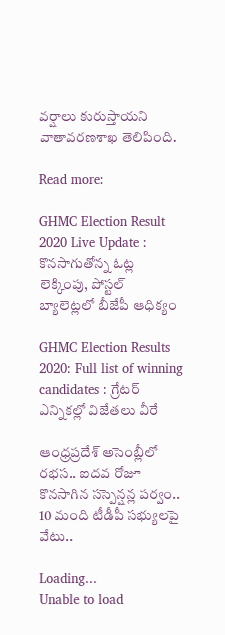వర్షాలు కురుస్తాయని వాతావరణశాఖ తెలిపింది.

Read more:

GHMC Election Result 2020 Live Update : కొనసాగుతోన్న ఓట్ల లెక్కింపు, పోస్టల్ బ్యాలెట్లలో బీజేపీ ఆధిక్యం

GHMC Election Results 2020: Full list of winning candidates : గ్రేటర్ ఎన్నికల్లో విజేతలు వీరే

ఆంధ్రప్రదేశ్ అసెంబ్లీలో రభస.. ఐదవ రోజూ కొనసాగిన సస్పెన్షన్ల పర్వం.. 10 మంది టీడీపీ సభ్యులపై వేటు..

Loading...
Unable to load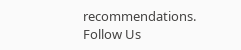recommendations.
Follow Us